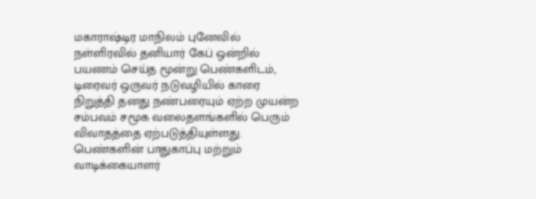மகாராஷ்டிர மாநிலம் புனேவில் நள்ளிரவில் தனியார் கேப் ஒன்றில் பயணம் செய்த மூன்று பெண்களிடம், டிரைவர் ஒருவர் நடுவழியில் காரை நிறுத்தி தனது நண்பரையும் ஏற்ற முயன்ற சம்பவம் சமூக வலைதளங்களில் பெரும் விவாதத்தை ஏற்படுத்தியுள்ளது. பெண்களின் பாதுகாப்பு மற்றும் வாடிக்கையாளர்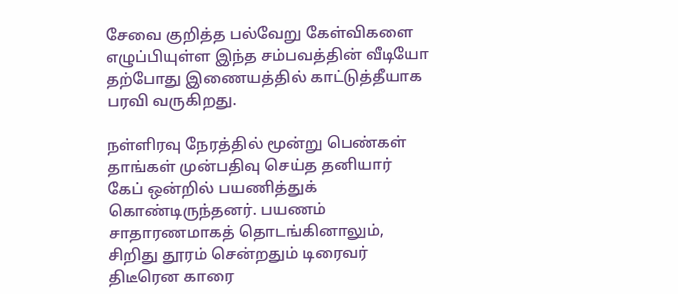சேவை குறித்த பல்வேறு கேள்விகளை எழுப்பியுள்ள இந்த சம்பவத்தின் வீடியோ தற்போது இணையத்தில் காட்டுத்தீயாக பரவி வருகிறது.

நள்ளிரவு நேரத்தில் மூன்று பெண்கள் தாங்கள் முன்பதிவு செய்த தனியார் கேப் ஒன்றில் பயணித்துக் கொண்டிருந்தனர். பயணம் சாதாரணமாகத் தொடங்கினாலும், சிறிது தூரம் சென்றதும் டிரைவர் திடீரென காரை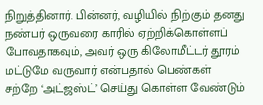நிறுத்தினார். பின்னர், வழியில் நிற்கும் தனது நண்பர் ஒருவரை காரில் ஏற்றிக்கொள்ளப் போவதாகவும், அவர் ஒரு கிலோமீட்டர் தூரம் மட்டுமே வருவார் என்பதால் பெண்கள் சற்றே ‘அட்ஜஸ்ட்’ செய்து கொள்ள வேண்டும்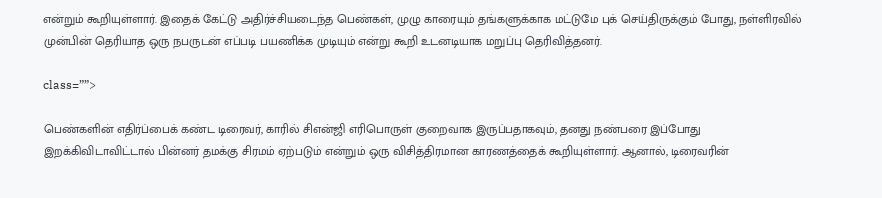என்றும் கூறியுள்ளார். இதைக் கேட்டு அதிர்ச்சியடைந்த பெண்கள், முழு காரையும் தங்களுக்காக மட்டுமே புக் செய்திருக்கும் போது, நள்ளிரவில் முன்பின் தெரியாத ஒரு நபருடன் எப்படி பயணிக்க முடியும் என்று கூறி உடனடியாக மறுப்பு தெரிவித்தனர்.

class=””>

பெண்களின் எதிர்ப்பைக் கண்ட டிரைவர், காரில் சிஎன்ஜி எரிபொருள் குறைவாக இருப்பதாகவும், தனது நண்பரை இப்போது இறக்கிவிடாவிட்டால் பின்னர் தமக்கு சிரமம் ஏற்படும் என்றும் ஒரு விசித்திரமான காரணத்தைக் கூறியுள்ளார். ஆனால், டிரைவரின்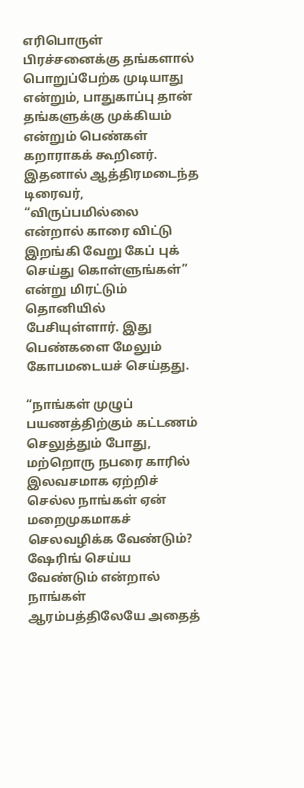எரிபொருள் பிரச்சனைக்கு தங்களால் பொறுப்பேற்க முடியாது என்றும், பாதுகாப்பு தான் தங்களுக்கு முக்கியம் என்றும் பெண்கள் கறாராகக் கூறினர். இதனால் ஆத்திரமடைந்த டிரைவர், “விருப்பமில்லை என்றால் காரை விட்டு இறங்கி வேறு கேப் புக் செய்து கொள்ளுங்கள்” என்று மிரட்டும் தொனியில் பேசியுள்ளார். இது பெண்களை மேலும் கோபமடையச் செய்தது.

“நாங்கள் முழுப் பயணத்திற்கும் கட்டணம் செலுத்தும் போது, மற்றொரு நபரை காரில் இலவசமாக ஏற்றிச் செல்ல நாங்கள் ஏன் மறைமுகமாகச் செலவழிக்க வேண்டும்? ஷேரிங் செய்ய வேண்டும் என்றால் நாங்கள் ஆரம்பத்திலேயே அதைத்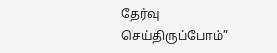தேர்வு செய்திருப்போம்”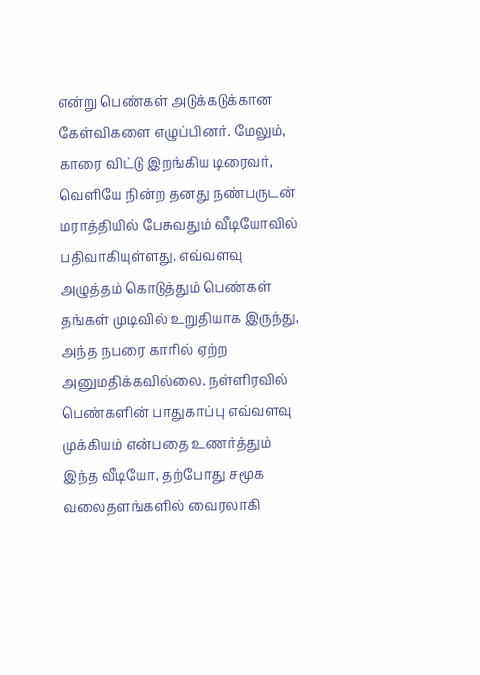என்று பெண்கள் அடுக்கடுக்கான கேள்விகளை எழுப்பினர். மேலும், காரை விட்டு இறங்கிய டிரைவர், வெளியே நின்ற தனது நண்பருடன் மராத்தியில் பேசுவதும் வீடியோவில் பதிவாகியுள்ளது. எவ்வளவு அழுத்தம் கொடுத்தும் பெண்கள் தங்கள் முடிவில் உறுதியாக இருந்து, அந்த நபரை காரில் ஏற்ற அனுமதிக்கவில்லை. நள்ளிரவில் பெண்களின் பாதுகாப்பு எவ்வளவு முக்கியம் என்பதை உணர்த்தும் இந்த வீடியோ, தற்போது சமூக வலைதளங்களில் வைரலாகி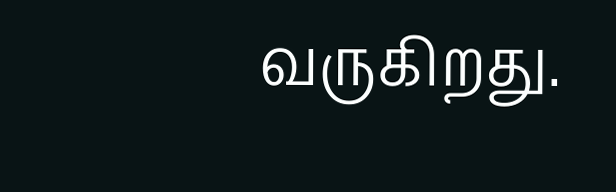வருகிறது.